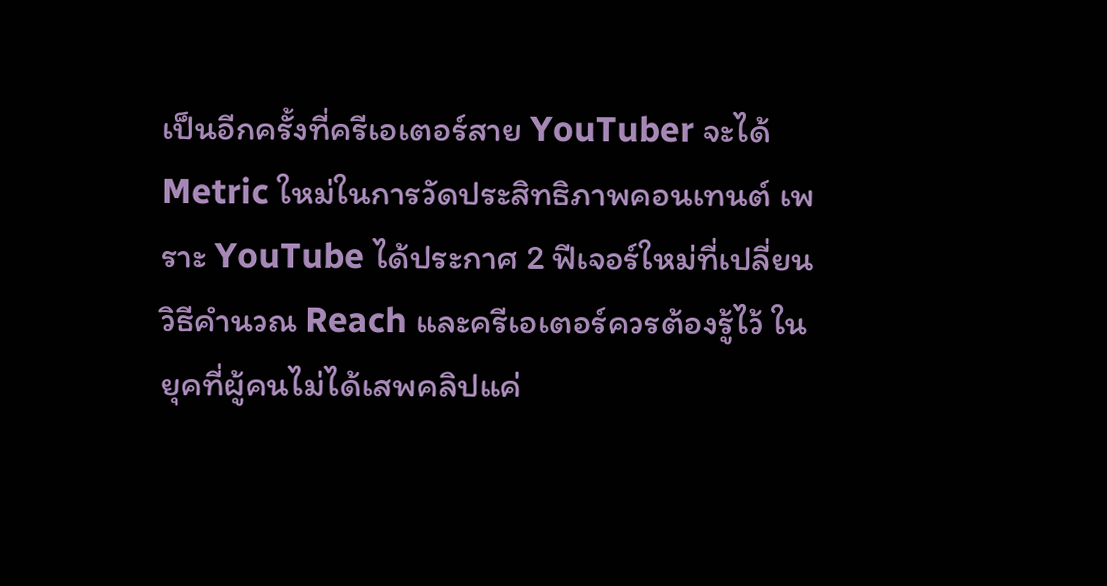เป็นอีกครั้งที่ครีเอเตอร์สาย YouTuber จะได้ Metric ใหม่ในการวัดประสิทธิภาพคอนเทนต์ เพราะ YouTube ได้ประกาศ 2 ฟีเจอร์ใหม่ที่เปลี่ยนวิธีคำนวณ Reach และครีเอเตอร์ควรต้องรู้ไว้ ในยุคที่ผู้คนไม่ได้เสพคลิปแค่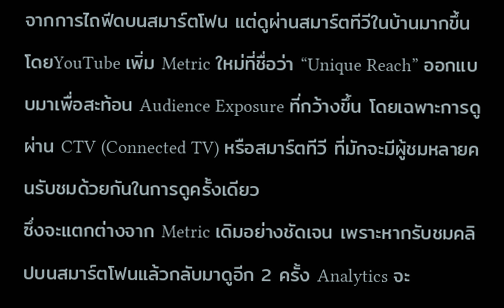จากการไถฟีดบนสมาร์ตโฟน แต่ดูผ่านสมาร์ตทีวีในบ้านมากขึ้น
โดยYouTube เพิ่ม Metric ใหม่ที่ชื่อว่า “Unique Reach” ออกแบบมาเพื่อสะท้อน Audience Exposure ที่กว้างขึ้น โดยเฉพาะการดูผ่าน CTV (Connected TV) หรือสมาร์ตทีวี ที่มักจะมีผู้ชมหลายคนรับชมด้วยกันในการดูครั้งเดียว
ซึ่งจะแตกต่างจาก Metric เดิมอย่างชัดเจน เพราะหากรับชมคลิปบนสมาร์ตโฟนแล้วกลับมาดูอีก 2 ครั้ง Analytics จะ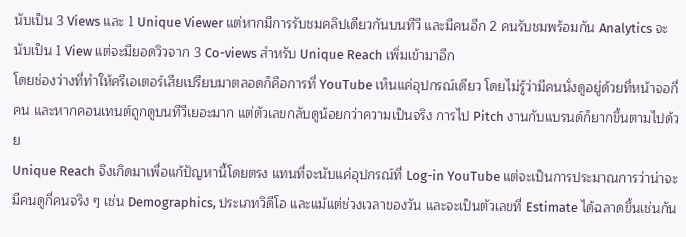นับเป็น 3 Views และ 1 Unique Viewer แต่หากมีการรับชมคลิปเดียวกันบนทีวี และมีคนอีก 2 คนรับชมพร้อมกัน Analytics จะนับเป็น 1 View แต่จะมียอดวิวจาก 3 Co-views สำหรับ Unique Reach เพิ่มเข้ามาอีก
โดยช่องว่างที่ทำให้ครีเอเตอร์เสียเปรียบมาตลอดก็คือการที่ YouTube เห็นแค่อุปกรณ์เดียว โดยไม่รู้ว่ามีคนนั่งดูอยู่ด้วยที่หน้าจอกี่คน และหากคอนเทนต์ถูกดูบนทีวีเยอะมาก แต่ตัวเลขกลับดูน้อยกว่าความเป็นจริง การไป Pitch งานกับแบรนด์ก็ยากขึ้นตามไปด้วย
Unique Reach จึงเกิดมาเพื่อแก้ปัญหานี้โดยตรง แทนที่จะนับแค่อุปกรณ์ที่ Log-in YouTube แต่จะเป็นการประมาณการว่าน่าจะมีคนดูกี่คนจริง ๆ เช่น Demographics, ประเภทวิดีโอ และแม้แต่ช่วงเวลาของวัน และจะเป็นตัวเลขที่ Estimate ได้ฉลาดขึ้นเช่นกัน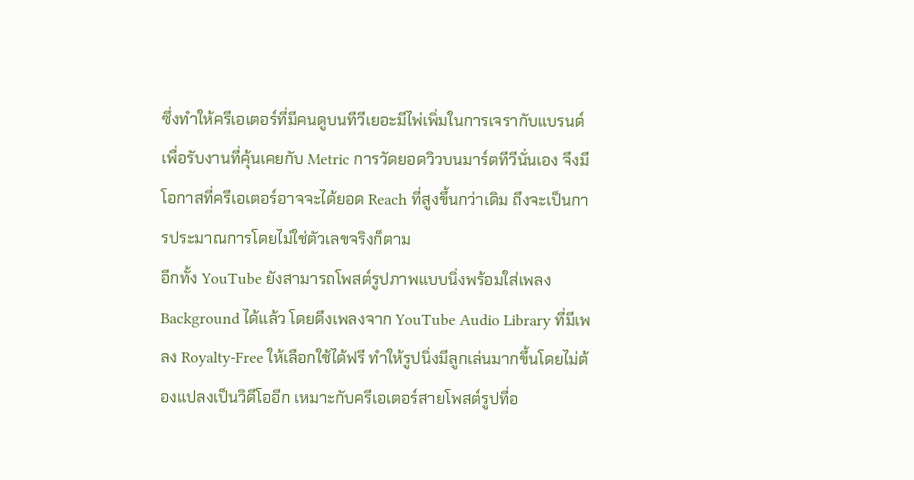ซึ่งทำให้ครีเอเตอร์ที่มีคนดูบนทีวีเยอะมีไพ่เพิ่มในการเจรากับแบรนด์เพื่อรับงานที่คุ้นเคยกับ Metric การวัดยอดวิวบนมาร์ตทีวีนั่นเอง จึงมีโอกาสที่ครีเอเตอร์อาจจะได้ยอด Reach ที่สูงขึ้นกว่าเดิม ถึงจะเป็นการประมาณการโดยไม่ใช่ตัวเลขจริงก็ตาม
อีกทั้ง YouTube ยังสามารถโพสต์รูปภาพแบบนิ่งพร้อมใส่เพลง Background ได้แล้ว โดยดึงเพลงจาก YouTube Audio Library ที่มีเพลง Royalty-Free ให้เลือกใช้ได้ฟรี ทำให้รูปนิ่งมีลูกเล่นมากขึ้นโดยไม่ต้องแปลงเป็นวิดีโออีก เหมาะกับครีเอเตอร์สายโพสต์รูปที่อ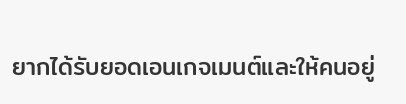ยากได้รับยอดเอนเกจเมนต์และให้คนอยู่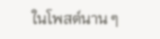ในโพสต์นาน ๆ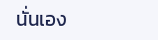นั่นเอง